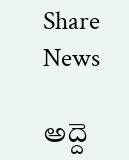Share News

అద్దె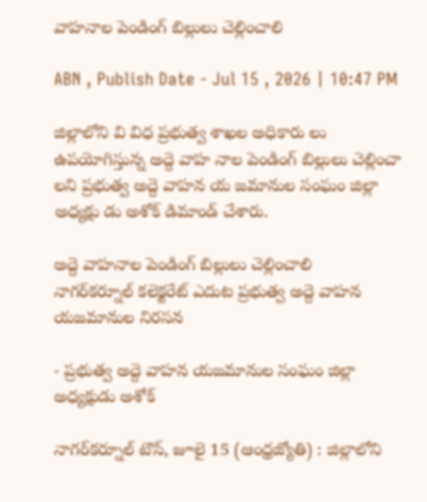వాహనాల పెండింగ్‌ బిల్లులు చెల్లించాలి

ABN , Publish Date - Jul 15 , 2026 | 10:47 PM

జిల్లాలోని వి విధ ప్రభుత్వ శాఖల అధికారు లు ఉపయోగిస్తున్న అద్దె వాహ నాల పెండింగ్‌ బిల్లులు చెల్లించా లని ప్రభుత్వ అద్దె వాహన య జమానుల సంఘం జిల్లా అధ్యక్షు డు అశోక్‌ డిమాండ్‌ చేశారు.

అద్దె వాహనాల పెండింగ్‌ బిల్లులు చెల్లించాలి
నాగర్‌కర్నూల్‌ కలెక్టరేట్‌ ఎదుట ప్రభుత్వ అద్దె వాహన యజమానుల నిరసన

- ప్రభుత్వ అద్దె వాహన యజమానుల సంఘం జిల్లా అధ్యక్షుడు అశోక్‌

నాగర్‌కర్నూల్‌ టౌన్‌, జూలై 15 (ఆంధ్రజ్యోతి) : జిల్లాలోని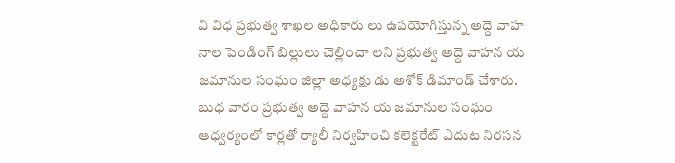వి విధ ప్రభుత్వ శాఖల అధికారు లు ఉపయోగిస్తున్న అద్దె వాహ నాల పెండింగ్‌ బిల్లులు చెల్లించా లని ప్రభుత్వ అద్దె వాహన య జమానుల సంఘం జిల్లా అధ్యక్షు డు అశోక్‌ డిమాండ్‌ చేశారు. బుధ వారం ప్రభుత్వ అద్దె వాహన య జమానుల సంఘం ఆధ్వర్యంలో కార్లతో ర్యాలీ నిర్వహించి కలెక్టరేట్‌ ఎదుట నిరసన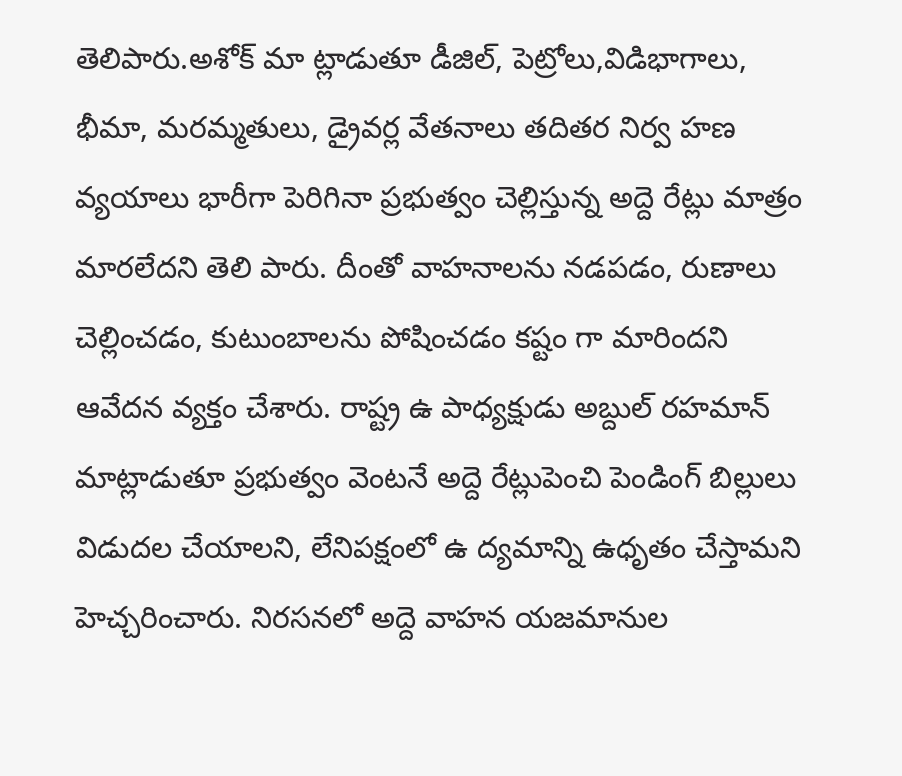తెలిపారు.అశోక్‌ మా ట్లాడుతూ డీజిల్‌, పెట్రోలు,విడిభాగాలు, భీమా, మరమ్మతులు, డ్రైవర్ల వేతనాలు తదితర నిర్వ హణ వ్యయాలు భారీగా పెరిగినా ప్రభుత్వం చెల్లిస్తున్న అద్దె రేట్లు మాత్రం మారలేదని తెలి పారు. దీంతో వాహనాలను నడపడం, రుణాలు చెల్లించడం, కుటుంబాలను పోషించడం కష్టం గా మారిందని ఆవేదన వ్యక్తం చేశారు. రాష్ట్ర ఉ పాధ్యక్షుడు అబ్దుల్‌ రహమాన్‌ మాట్లాడుతూ ప్రభుత్వం వెంటనే అద్దె రేట్లుపెంచి పెండింగ్‌ బిల్లులు విడుదల చేయాలని, లేనిపక్షంలో ఉ ద్యమాన్ని ఉధృతం చేస్తామని హెచ్చరించారు. నిరసనలో అద్దె వాహన యజమానుల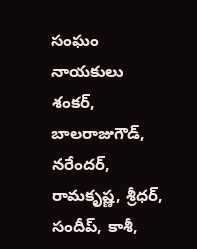సంఘం నాయకులు శంకర్‌, బాలరాజుగౌడ్‌, నరేందర్‌, రామకృష్ణ, శ్రీధర్‌, సందీప్‌, కాశీ,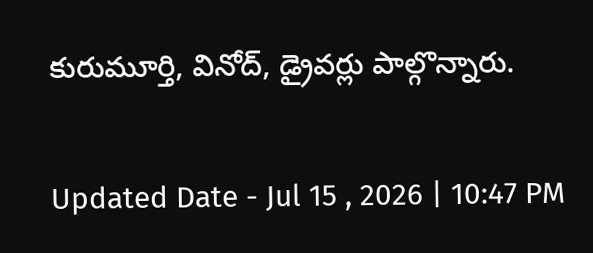కురుమూర్తి, వినోద్‌, డ్రైవర్లు పాల్గొన్నారు.

Updated Date - Jul 15 , 2026 | 10:47 PM